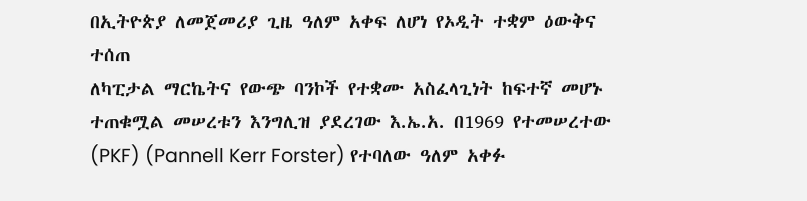በኢትዮጵያ ለመጀመሪያ ጊዜ ዓለም አቀፍ ለሆነ የኦዲት ተቋም ዕውቅና ተሰጠ
ለካፒታል ማርኬትና የውጭ ባንኮች የተቋሙ አስፈላጊነት ከፍተኛ መሆኑ ተጠቁሟል መሠረቱን እንግሊዝ ያደረገው እ.ኤ.አ. በ1969 የተመሠረተው (PKF) (Pannell Kerr Forster) የተባለው ዓለም አቀፉ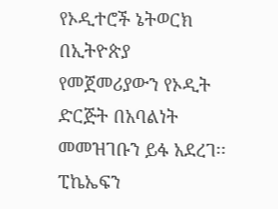የኦዲተሮች ኔትወርክ በኢትዮጵያ የመጀመሪያውን የኦዲት ድርጅት በአባልነት መመዝገቡን ይፋ አደረገ፡፡ ፒኬኤፍን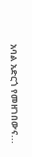አባል አድርጎ የመዘገበውና...